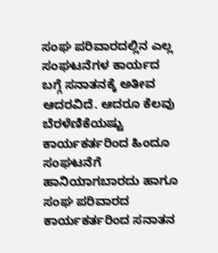ಸಂಘ ಪರಿವಾರದಲ್ಲಿನ ಎಲ್ಲ ಸಂಘಟನೆಗಳ ಕಾರ್ಯದ ಬಗ್ಗೆ ಸನಾತನಕ್ಕೆ ಅತೀವ ಆದರವಿದೆ. ಆದರೂ ಕೆಲವು ಬೆರಳೆಣಿಕೆಯಷ್ಟು ಕಾರ್ಯಕರ್ತರಿಂದ ಹಿಂದೂ ಸಂಘಟನೆಗೆ ಹಾನಿಯಾಗಬಾರದು ಹಾಗೂ ಸಂಘ ಪರಿವಾರದ ಕಾರ್ಯಕರ್ತರಿಂದ ಸನಾತನ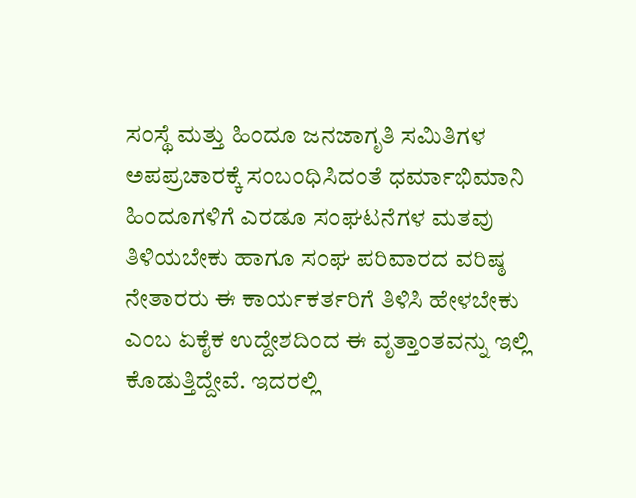ಸಂಸ್ಥೆ ಮತ್ತು ಹಿಂದೂ ಜನಜಾಗೃತಿ ಸಮಿತಿಗಳ ಅಪಪ್ರಚಾರಕ್ಕೆ ಸಂಬಂಧಿಸಿದಂತೆ ಧರ್ಮಾಭಿಮಾನಿ ಹಿಂದೂಗಳಿಗೆ ಎರಡೂ ಸಂಘಟನೆಗಳ ಮತವು ತಿಳಿಯಬೇಕು ಹಾಗೂ ಸಂಘ ಪರಿವಾರದ ವರಿಷ್ಠ ನೇತಾರರು ಈ ಕಾರ್ಯಕರ್ತರಿಗೆ ತಿಳಿಸಿ ಹೇಳಬೇಕು ಎಂಬ ಏಕೈಕ ಉದ್ದೇಶದಿಂದ ಈ ವೃತ್ತಾಂತವನ್ನು ಇಲ್ಲಿ ಕೊಡುತ್ತಿದ್ದೇವೆ. ಇದರಲ್ಲಿ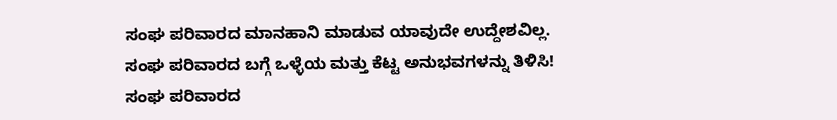ಸಂಘ ಪರಿವಾರದ ಮಾನಹಾನಿ ಮಾಡುವ ಯಾವುದೇ ಉದ್ದೇಶವಿಲ್ಲ.
ಸಂಘ ಪರಿವಾರದ ಬಗ್ಗೆ ಒಳ್ಳೆಯ ಮತ್ತು ಕೆಟ್ಟ ಅನುಭವಗಳನ್ನು ತಿಳಿಸಿ!
ಸಂಘ ಪರಿವಾರದ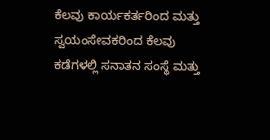ಕೆಲವು ಕಾರ್ಯಕರ್ತರಿಂದ ಮತ್ತು ಸ್ವಯಂಸೇವಕರಿಂದ ಕೆಲವು ಕಡೆಗಳಲ್ಲಿ ಸನಾತನ ಸಂಸ್ಥೆ ಮತ್ತು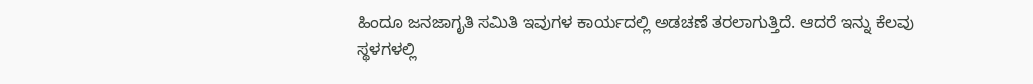ಹಿಂದೂ ಜನಜಾಗೃತಿ ಸಮಿತಿ ಇವುಗಳ ಕಾರ್ಯದಲ್ಲಿ ಅಡಚಣೆ ತರಲಾಗುತ್ತಿದೆ. ಆದರೆ ಇನ್ನು ಕೆಲವು ಸ್ಥಳಗಳಲ್ಲಿ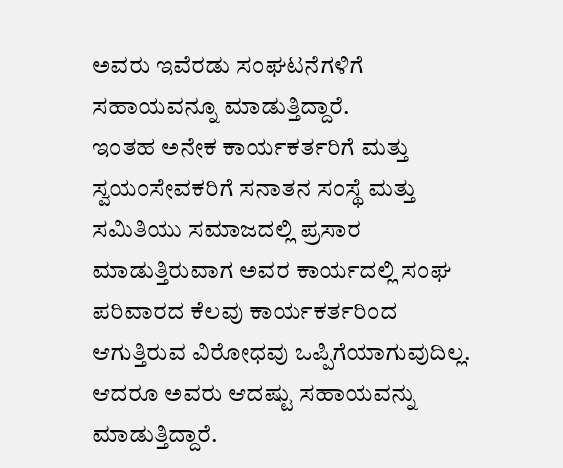ಅವರು ಇವೆರಡು ಸಂಘಟನೆಗಳಿಗೆ ಸಹಾಯವನ್ನೂ ಮಾಡುತ್ತಿದ್ದಾರೆ.
ಇಂತಹ ಅನೇಕ ಕಾರ್ಯಕರ್ತರಿಗೆ ಮತ್ತು ಸ್ವಯಂಸೇವಕರಿಗೆ ಸನಾತನ ಸಂಸ್ಥೆ ಮತ್ತು ಸಮಿತಿಯು ಸಮಾಜದಲ್ಲಿ ಪ್ರಸಾರ ಮಾಡುತ್ತಿರುವಾಗ ಅವರ ಕಾರ್ಯದಲ್ಲಿ ಸಂಘ ಪರಿವಾರದ ಕೆಲವು ಕಾರ್ಯಕರ್ತರಿಂದ ಆಗುತ್ತಿರುವ ವಿರೋಧವು ಒಪ್ಪಿಗೆಯಾಗುವುದಿಲ್ಲ. ಆದರೂ ಅವರು ಆದಷ್ಟು ಸಹಾಯವನ್ನು ಮಾಡುತ್ತಿದ್ದಾರೆ.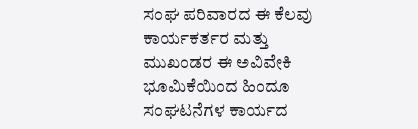ಸಂಘ ಪರಿವಾರದ ಈ ಕೆಲವು ಕಾರ್ಯಕರ್ತರ ಮತ್ತು ಮುಖಂಡರ ಈ ಅವಿವೇಕಿ ಭೂಮಿಕೆಯಿಂದ ಹಿಂದೂ ಸಂಘಟನೆಗಳ ಕಾರ್ಯದ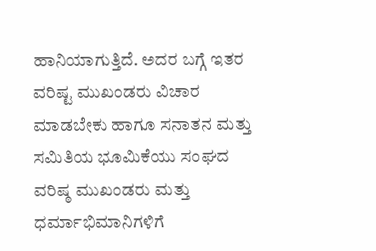ಹಾನಿಯಾಗುತ್ತಿದೆ. ಅದರ ಬಗ್ಗೆ ಇತರ ವರಿಷ್ಟ ಮುಖಂಡರು ವಿಚಾರ ಮಾಡಬೇಕು ಹಾಗೂ ಸನಾತನ ಮತ್ತು ಸಮಿತಿಯ ಭೂಮಿಕೆಯು ಸಂಘದ ವರಿಷ್ಠ ಮುಖಂಡರು ಮತ್ತು ಧರ್ಮಾಭಿಮಾನಿಗಳಿಗೆ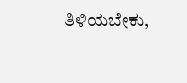ತಿಳಿಯಬೇಕು,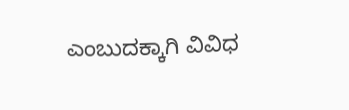ಎಂಬುದಕ್ಕಾಗಿ ವಿವಿಧ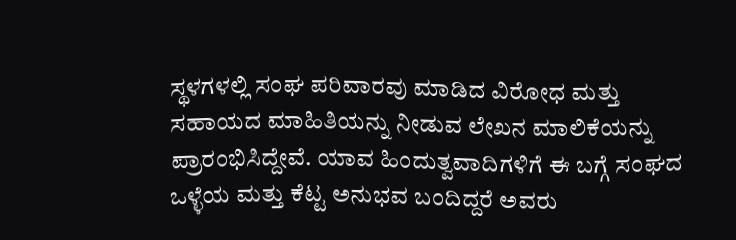ಸ್ಥಳಗಳಲ್ಲಿ ಸಂಘ ಪರಿವಾರವು ಮಾಡಿದ ವಿರೋಧ ಮತ್ತು ಸಹಾಯದ ಮಾಹಿತಿಯನ್ನು ನೀಡುವ ಲೇಖನ ಮಾಲಿಕೆಯನ್ನು ಪ್ರಾರಂಭಿಸಿದ್ದೇವೆ. ಯಾವ ಹಿಂದುತ್ವವಾದಿಗಳಿಗೆ ಈ ಬಗ್ಗೆ ಸಂಘದ ಒಳ್ಳೆಯ ಮತ್ತು ಕೆಟ್ಟ ಅನುಭವ ಬಂದಿದ್ದರೆ ಅವರು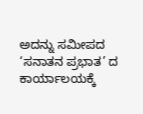ಅದನ್ನು ಸಮೀಪದ ‘ಸನಾತನ ಪ್ರಭಾತ’ ದ ಕಾರ್ಯಾಲಯಕ್ಕೆ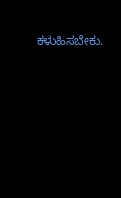ಕಳುಹಿಸಬೇಕು.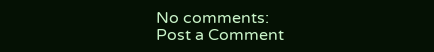No comments:
Post a Comment